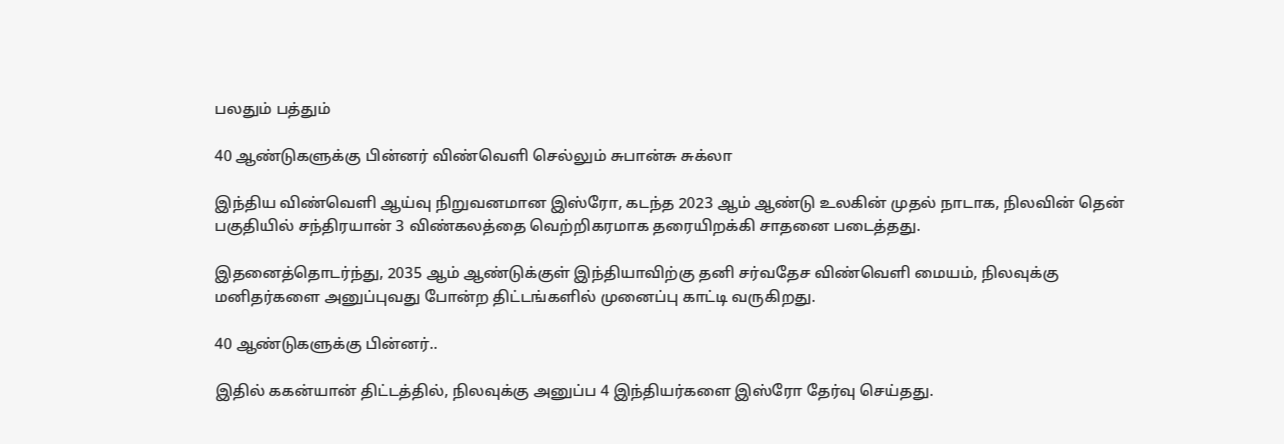பலதும் பத்தும்

40 ஆண்டுகளுக்கு பின்னர் விண்வெளி செல்லும் சுபான்சு சுக்லா

இந்திய விண்வெளி ஆய்வு நிறுவனமான இஸ்ரோ, கடந்த 2023 ஆம் ஆண்டு உலகின் முதல் நாடாக, நிலவின் தென் பகுதியில் சந்திரயான் 3 விண்கலத்தை வெற்றிகரமாக தரையிறக்கி சாதனை படைத்தது.

இதனைத்தொடர்ந்து, 2035 ஆம் ஆண்டுக்குள் இந்தியாவிற்கு தனி சர்வதேச விண்வெளி மையம், நிலவுக்கு மனிதர்களை அனுப்புவது போன்ற திட்டங்களில் முனைப்பு காட்டி வருகிறது.

40 ஆண்டுகளுக்கு பின்னர்..

இதில் ககன்யான் திட்டத்தில், நிலவுக்கு அனுப்ப 4 இந்தியர்களை இஸ்ரோ தேர்வு செய்தது.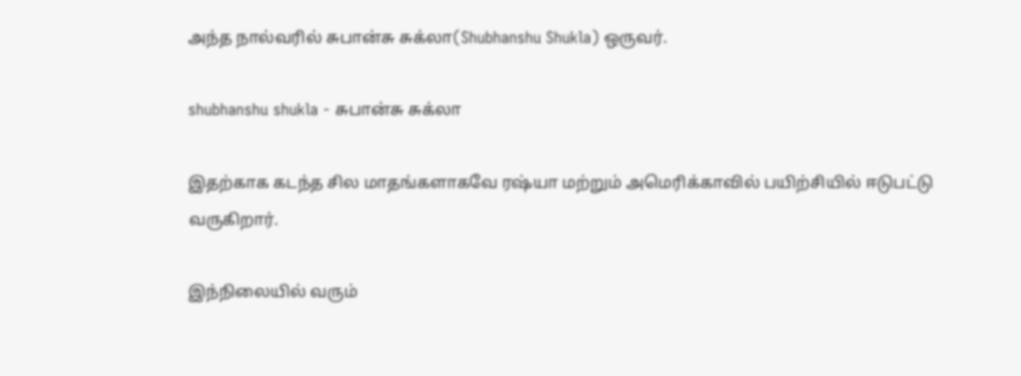அந்த நால்வரில் சுபான்சு சுக்லா(Shubhanshu Shukla) ஒருவர்.

shubhanshu shukla - சுபான்சு சுக்லா

இதற்காக கடந்த சில மாதங்களாகவே ரஷ்யா மற்றும் அமெரிக்காவில் பயிற்சியில் ஈடுபட்டு வருகிறார்.

இந்நிலையில் வரும்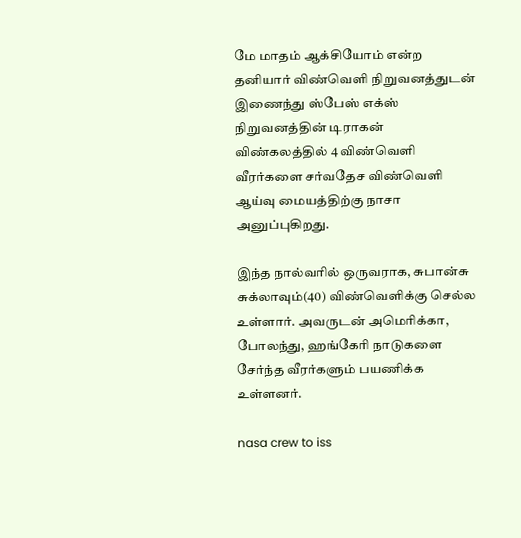மே மாதம் ஆக்சியோம் என்ற தனியார் விண்வெளி நிறுவனத்துடன் இணைந்து ஸ்பேஸ் எக்ஸ் நிறுவனத்தின் டிராகன் விண்கலத்தில் 4 விண்வெளி வீரர்களை சர்வதேச விண்வெளி ஆய்வு மையத்திற்கு நாசா அனுப்புகிறது.

இந்த நால்வரில் ஒருவராக, சுபான்சு சுக்லாவும்(40) விண்வெளிக்கு செல்ல உள்ளார். அவருடன் அமெரிக்கா, போலந்து, ஹங்கேரி நாடுகளை சேர்ந்த வீரர்களும் பயணிக்க உள்ளனர்.

nasa crew to iss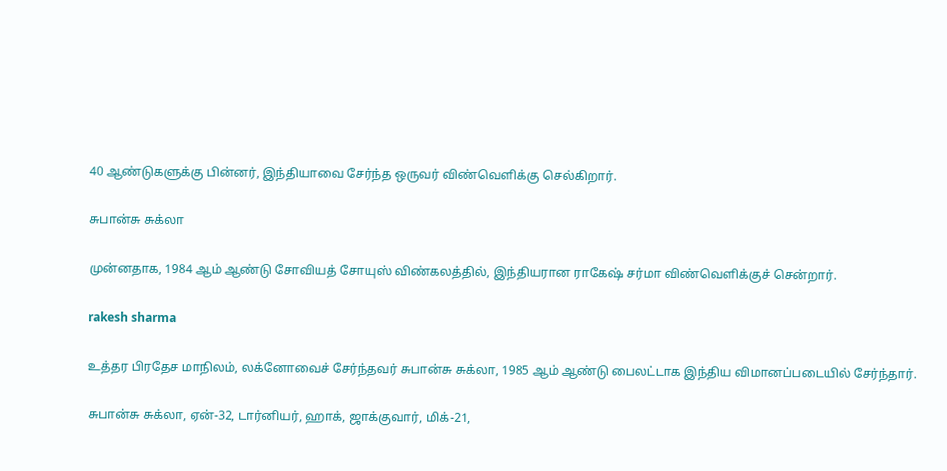40 ஆண்டுகளுக்கு பின்னர், இந்தியாவை சேர்ந்த ஒருவர் விண்வெளிக்கு செல்கிறார்.

சுபான்சு சுக்லா

முன்னதாக, 1984 ஆம் ஆண்டு சோவியத் சோயுஸ் விண்கலத்தில், இந்தியரான ராகேஷ் சர்மா விண்வெளிக்குச் சென்றார்.

rakesh sharma

உத்தர பிரதேச மாநிலம், லக்னோவைச் சேர்ந்தவர் சுபான்சு சுக்லா, 1985 ஆம் ஆண்டு பைலட்டாக இந்திய விமானப்படையில் சேர்ந்தார்.

சுபான்சு சுக்லா, ஏன்-32, டார்னியர், ஹாக், ஜாக்குவார், மிக்-21,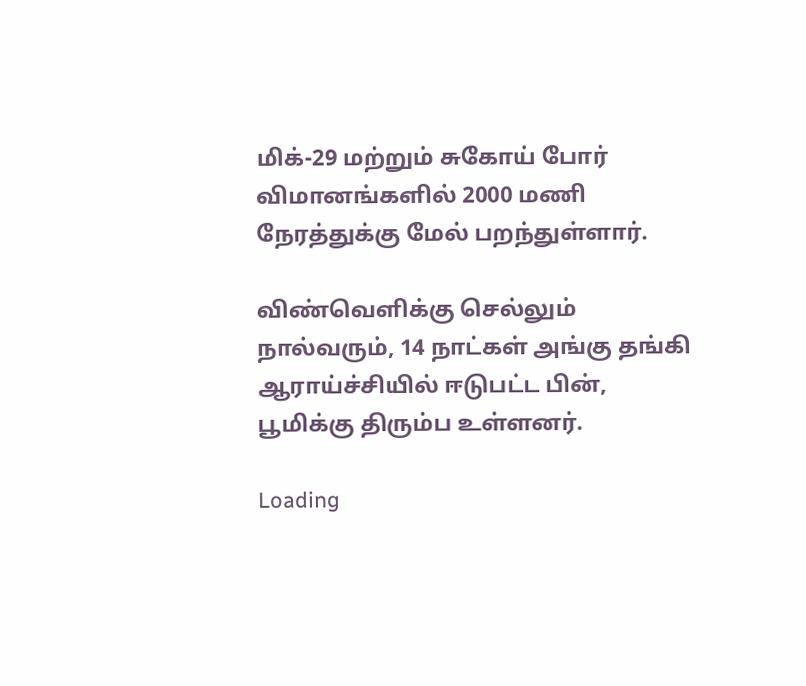மிக்-29 மற்றும் சுகோய் போர் விமானங்களில் 2000 மணி நேரத்துக்கு மேல் பறந்துள்ளார்.

விண்வெளிக்கு செல்லும் நால்வரும், 14 நாட்கள் அங்கு தங்கி ஆராய்ச்சியில் ஈடுபட்ட பின், பூமிக்கு திரும்ப உள்ளனர்.

Loading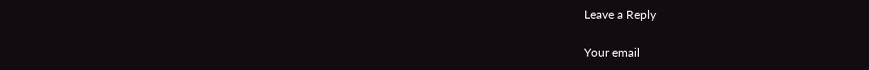Leave a Reply

Your email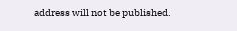address will not be published.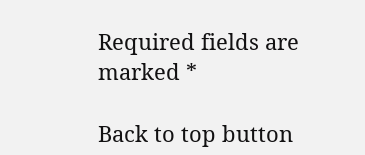Required fields are marked *

Back to top button